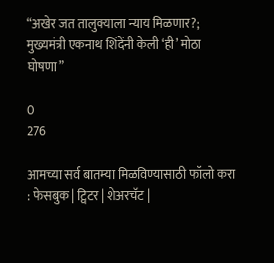“अखेर जत तालुक्याला न्याय मिळणार?; मुख्यमंत्री एकनाथ शिंदेंनी केली ‘ही’ मोठा घोषणा”

0
276

आमच्या सर्व बातम्या मिळविण्यासाठी फॉलो करा : फेसबुक | ट्विटर | शेअरचॅट |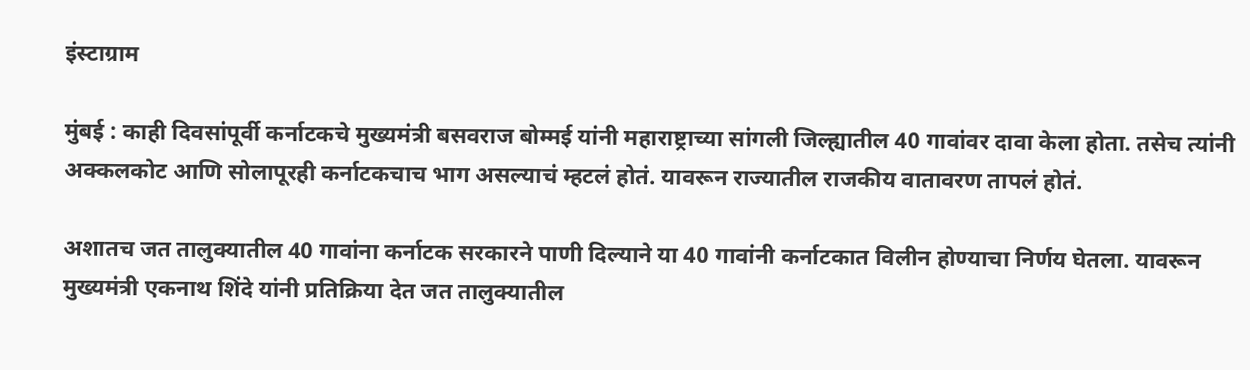इंस्टाग्राम

मुंबई : काही दिवसांपूर्वी कर्नाटकचे मुख्यमंत्री बसवराज बोम्मई यांनी महाराष्ट्राच्या सांगली जिल्ह्यातील 40 गावांवर दावा केला होता. तसेच त्यांनी अक्कलकोट आणि सोलापूरही कर्नाटकचाच भाग असल्याचं म्हटलं होतं. यावरून राज्यातील राजकीय वातावरण तापलं होतं.

अशातच जत तालुक्यातील 40 गावांना कर्नाटक सरकारने पाणी दिल्याने या 40 गावांनी कर्नाटकात विलीन होण्याचा निर्णय घेतला. यावरून मुख्यमंत्री एकनाथ शिंदे यांनी प्रतिक्रिया देत जत तालुक्यातील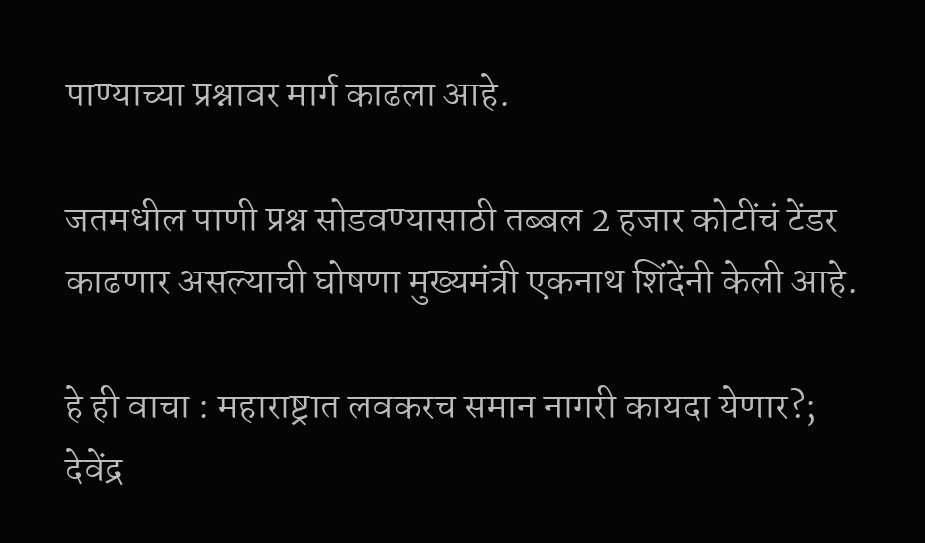पाण्याच्या प्रश्नावर मार्ग काढला आहे.

जतमधील पाणी प्रश्न सोडवण्यासाठी तब्बल 2 हजार कोटींचं टेंडर काढणार असल्याची घोषणा मुख्यमंत्री एकनाथ शिंदेंनी केली आहे.

हे ही वाचा : महाराष्ट्रात लवकरच समान नागरी कायदा येणार?; देवेंद्र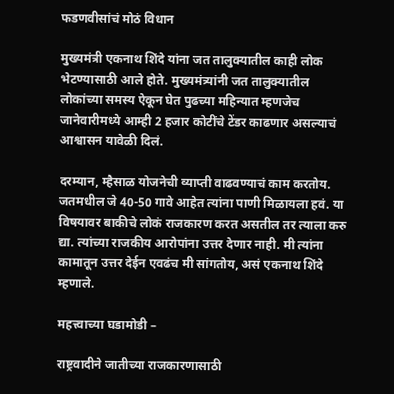फडणवीसांचं मोठं विधान

मुख्यमंत्री एकनाथ शिंदे यांना जत तालुक्यातील काही लोक भेटण्यासाठी आले होते. मुख्यमंत्र्यांनी जत तालुक्यातील लोकांच्या समस्य ऐकून घेत पुढच्या महिन्यात म्हणजेच जानेवारीमध्ये आम्ही 2 हजार कोटींचे टेंडर काढणार असल्याचं आश्वासन यावेळी दिलं.

दरम्यान, म्हैसाळ योजनेची व्याप्ती वाढवण्याचं काम करतोय. जतमधील जे 40-50 गावे आहेत त्यांना पाणी मिळायला हवं. या विषयावर बाकीचे लोकं राजकारण करत असतील तर त्याला करु द्या. त्यांच्या राजकीय आरोपांना उत्तर देणार नाही. मी त्यांना कामातून उत्तर देईन एवढंच मी सांगतोय, असं एकनाथ शिंदे म्हणाले.

महत्त्वाच्या घडामोडी –

राष्ट्रवादीने जातीच्या राजकारणासाठी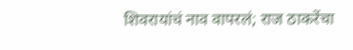शिवरायांचं नाव वापरलं; राज ठाकरेंचा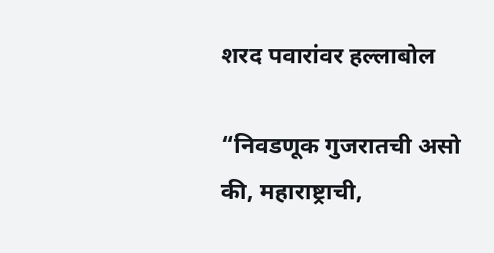शरद पवारांवर हल्लाबोल

“निवडणूक गुजरातची असो की, महाराष्ट्राची,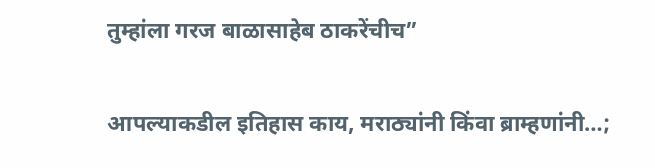तुम्हांला गरज बाळासाहेब ठाकरेंचीच”

आपल्याकडील इतिहास काय, मराठ्यांनी किंवा ब्राम्हणांनी…;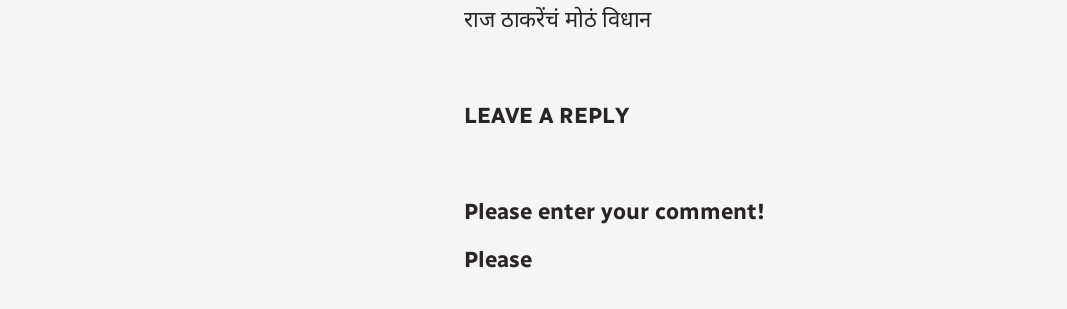राज ठाकरेंचं मोठं विधान

LEAVE A REPLY

Please enter your comment!
Please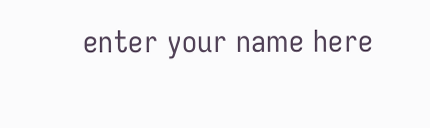enter your name here